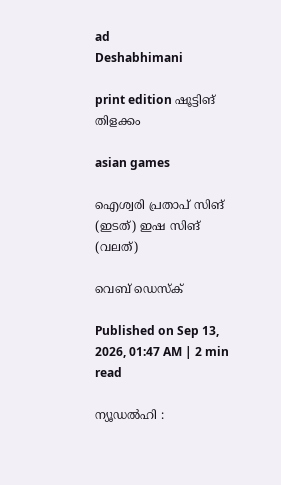ad
Deshabhimani

print edition ഷൂട്ടിങ്‌
തിളക്കം

asian games

ഐശ്വരി പ്രതാപ്‌ സിങ് (ഇടത്) ഇഷ സിങ് (വലത്)

വെബ് ഡെസ്ക്

Published on Sep 13, 2026, 01:47 AM | 2 min read

ന്യൂഡൽഹി :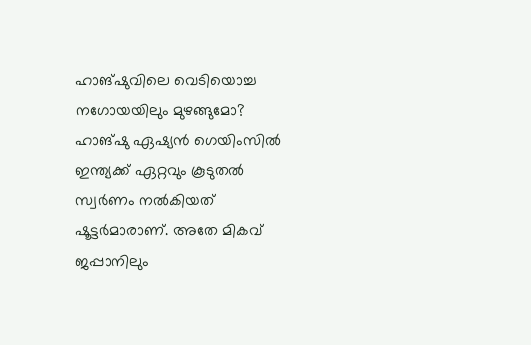ഹാങ്‌ഷുവിലെ വെടിയൊച്ച നഗോയയിലും മുഴങ്ങുമോ? ഹാങ്‌ഷു ഏഷ്യൻ ഗെയിംസിൽ ഇന്ത്യക്ക്‌ ഏറ്റവും കൂടുതൽ സ്വർണം നൽകിയത്‌ ഷൂട്ടർമാരാണ്‌. അതേ മികവ്‌ ജപ്പാനിലും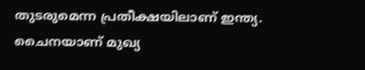തുടരുമെന്ന പ്രതീക്ഷയിലാണ്‌ ഇന്ത്യ. ചൈനയാണ്‌ മുഖ്യ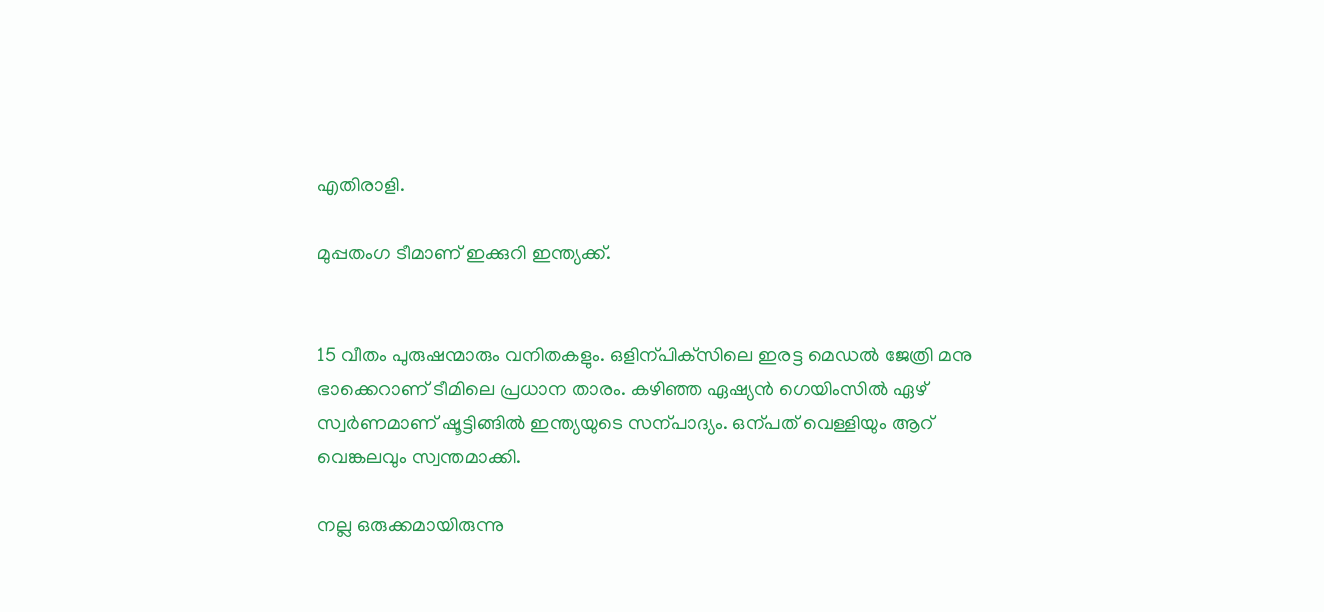എതിരാളി.

മുപ്പതംഗ ടീമാണ്‌ ഇക്കുറി ഇന്ത്യക്ക്‌.


15 വീതം പുരുഷന്മാരും വനിതകളും. ഒളിന്പിക്‌സിലെ ഇരട്ട മെഡൽ ജേത്രി മനു ഭാക്കെറാണ്‌ ടീമിലെ പ്രധാന താരം. കഴിഞ്ഞ ഏഷ്യൻ ഗെയിംസിൽ ഏഴ്‌ സ്വർണമാണ്‌ ഷൂട്ടിങ്ങിൽ ഇന്ത്യയുടെ സന്പാദ്യം. ഒന്പത്‌ വെള്ളിയും ആറ്‌ വെങ്കലവും സ്വന്തമാക്കി.

നല്ല ഒരുക്കമായിരുന്നു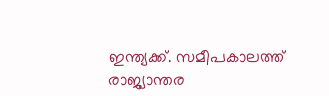ഇന്ത്യക്ക്‌. സമീപകാലത്ത്‌ രാജ്യാന്തര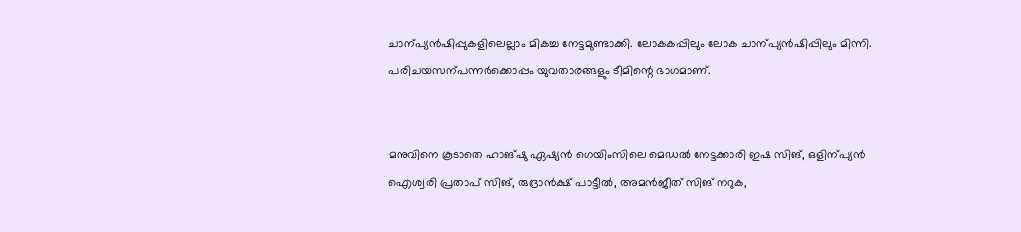ചാന്പ്യൻഷിപ്പുകളിലെല്ലാം മികച്ച നേട്ടമുണ്ടാക്കി. ലോകകപ്പിലും ലോക ചാന്പ്യൻഷിപ്പിലും മിന്നി. പരിചയസന്പന്നർക്കൊപ്പം യുവതാരങ്ങളും ടീമിന്റെ ഭാഗമാണ്‌.


മനുവിനെ കൂടാതെ ഹാങ്‌ഷു ഏഷ്യൻ ഗെയിംസിലെ മെഡൽ നേട്ടക്കാരി ഇഷ സിങ്‌, ഒളിന്പ്യൻ ഐശ്വരി പ്രതാപ്‌ സിങ്‌, രുദ്രാൻക്ഷ്‌ പാട്ടീൽ‍, അമൻജീത്‌ സിങ്‌ നറുക,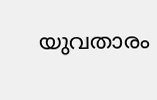യുവതാരം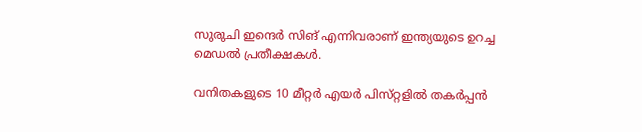സുരുചി ഇന്ദെർ സിങ്‌ എന്നിവരാണ്‌ ഇന്ത്യയുടെ ഉറച്ച മെഡൽ പ്രതീക്ഷകൾ.

വനിതകളുടെ 10 മീറ്റർ എയർ പിസ്‌റ്റളിൽ തകർപ്പൻ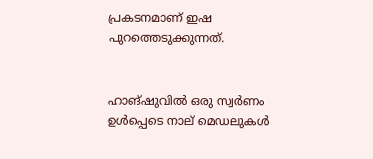പ്രകടനമാണ്‌ ഇഷ പുറത്തെടുക്കുന്നത്‌.


ഹാങ്‌ഷുവിൽ ഒരു സ്വർണം ഉൾപ്പെടെ നാല്‌ മെഡലുകൾ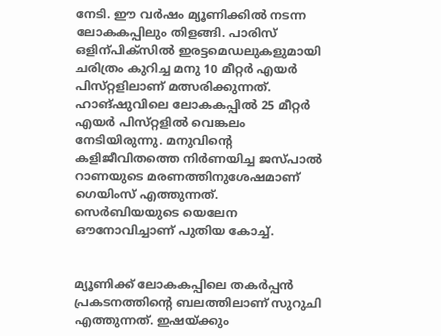നേടി. ഇ‍ൗ വർഷം മ്യൂണിക്കിൽ നടന്ന ലോകകപ്പിലും തിളങ്ങി. പാരിസ്‌ ഒളിന്പിക്‌സിൽ ഇരട്ടമെഡലുകളുമായി ചരിത്രം കുറിച്ച മനു 10 മീറ്റർ എയർ പിസ്‌റ്റളിലാണ്‌ മത്സരിക്കുന്നത്‌. ഹാങ്‌ഷുവിലെ ലോകകപ്പിൽ 25 മീറ്റർ എയർ പിസ്‌റ്റളിൽ വെങ്കലം നേടിയിരുന്നു. മനുവിന്റെ കളിജീവിതത്തെ നിർണയിച്ച ജസ്‌പാൽ റാണയുടെ മരണത്തിനുശേഷമാണ്‌ ഗെയിംസ്‌ എത്തുന്നത്‌. സെർബിയയുടെ യെലേന ഒ‍ൗനോവിച്ചാണ്‌ പുതിയ കോച്ച്‌.


മ്യൂണിക്ക്‌ ലോകകപ്പിലെ തകർപ്പൻ പ്രകടനത്തിന്റെ ബലത്തിലാണ്‌ സുറുചി എത്തുന്നത്‌. ഇഷയ്‌ക്കും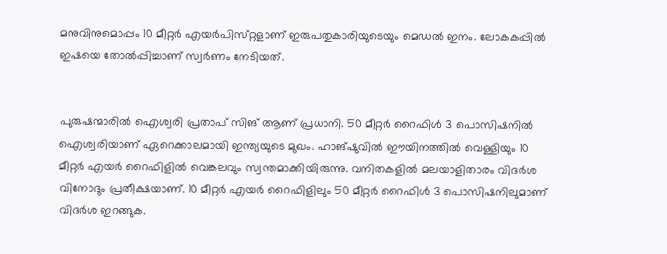മനുവിനുമൊപ്പം 10 മീറ്റർ എയർപിസ്‌റ്റളാണ്‌ ഇരുപതുകാരിയുടെയും മെഡൽ ഇനം. ലോകകപ്പിൽ ഇഷയെ തോൽപ്പിച്ചാണ്‌ സ്വർണം നേടിയത്‌.


പുരുഷന്മാരിൽ ഐശ്വരി പ്രതാപ്‌ സിങ്‌ ആണ്‌ പ്രധാനി. 50 മീറ്റർ റൈഫിൾ 3 പൊസിഷനിൽ ഐശ്വരിയാണ്‌ ഏറെക്കാലമായി ഇന്ത്യയുടെ മുഖം. ഹാങ്‌ഷുവിൽ ഇ‍ൗയിനത്തിൽ വെള്ളിയും 10 മീറ്റർ എയർ റൈഫിളിൽ വെങ്കലവും സ്വന്തമാക്കിയിരുന്നു. വനിതകളിൽ മലയാളിതാരം വിദർശ വിനോദും പ്രതീക്ഷയാണ്‌. 10 മീറ്റർ എയർ റൈഫിളിലും 50 മീറ്റർ റൈഫിൾ 3 പൊസിഷനിലുമാണ്‌ വിദർശ ഇറങ്ങുക.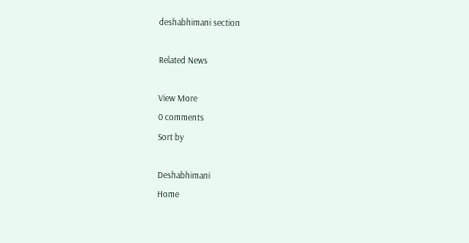deshabhimani section

Related News

View More
0 comments
Sort by

Deshabhimani
Home